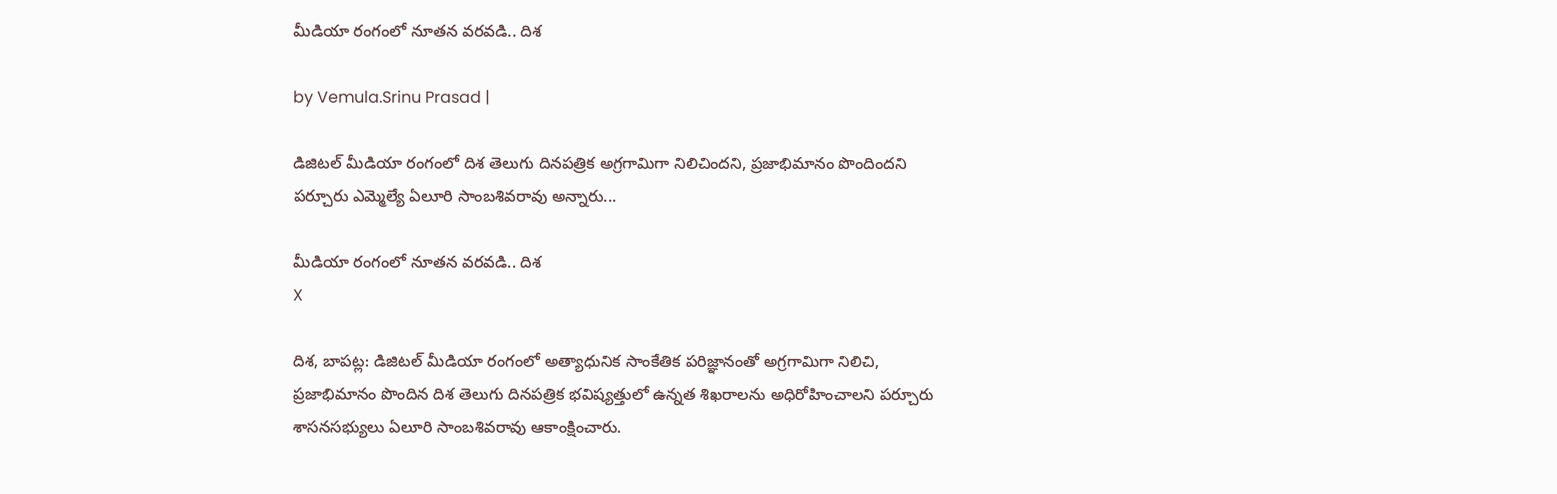మీడియా రంగంలో నూతన వరవడి.. దిశ

by Vemula.Srinu Prasad |

డిజిటల్ మీడియా రంగంలో దిశ తెలుగు దినపత్రిక అగ్రగామిగా నిలిచిందని, ప్రజాభిమానం పొందిందని పర్చూరు ఎమ్మెల్యే ఏలూరి సాంబశివరావు అన్నారు...

మీడియా రంగంలో నూతన వరవడి.. దిశ
X

దిశ, బాపట్ల: డిజిటల్ మీడియా రంగంలో అత్యాధునిక సాంకేతిక పరిజ్ఞానంతో అగ్రగామిగా నిలిచి, ప్రజాభిమానం పొందిన దిశ తెలుగు దినపత్రిక భవిష్యత్తులో ఉన్నత శిఖరాలను అధిరోహించాలని పర్చూరు శాసనసభ్యులు ఏలూరి సాంబశివరావు ఆకాంక్షించారు.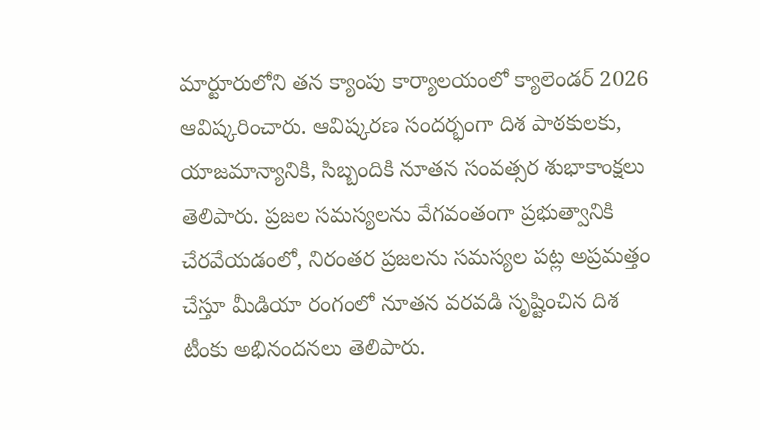మార్టూరులోని తన క్యాంపు కార్యాలయంలో క్యాలెండర్ 2026 ఆవిష్కరించారు. ఆవిష్కరణ సందర్భంగా దిశ పాఠకులకు, యాజమాన్యానికి, సిబ్బందికి నూతన సంవత్సర శుభాకాంక్షలు తెలిపారు. ప్రజల సమస్యలను వేగవంతంగా ప్రభుత్వానికి చేరవేయడంలో, నిరంతర ప్రజలను సమస్యల పట్ల అప్రమత్తం చేస్తూ మీడియా రంగంలో నూతన వరవడి సృష్టించిన దిశ టీంకు అభినందనలు తెలిపారు.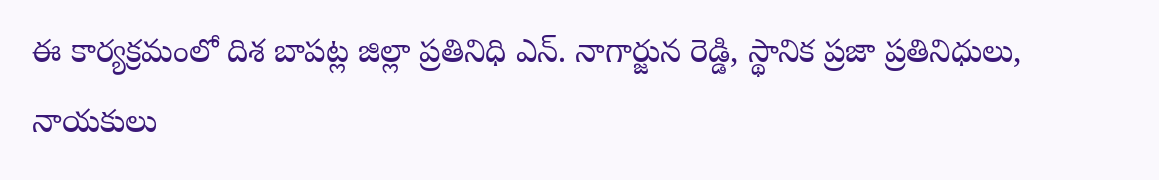ఈ కార్యక్రమంలో దిశ బాపట్ల జిల్లా ప్రతినిధి ఎన్. నాగార్జున రెడ్డి, స్థానిక ప్రజా ప్రతినిధులు, నాయకులు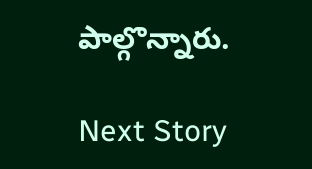పాల్గొన్నారు.

Next Story